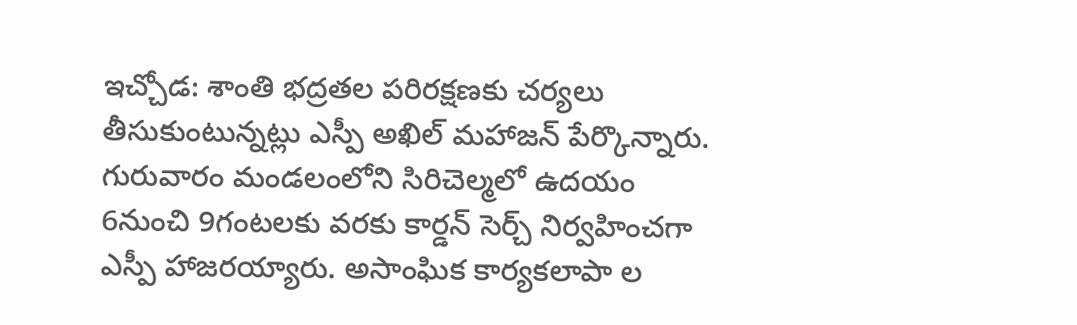ఇచ్చోడ: శాంతి భద్రతల పరిరక్షణకు చర్యలు తీసుకుంటున్నట్లు ఎస్పీ అఖిల్ మహాజన్ పేర్కొన్నారు. గురువారం మండలంలోని సిరిచెల్మలో ఉదయం 6నుంచి 9గంటలకు వరకు కార్డన్ సెర్చ్ నిర్వహించగా ఎస్పీ హాజరయ్యారు. అసాంఘిక కార్యకలాపా ల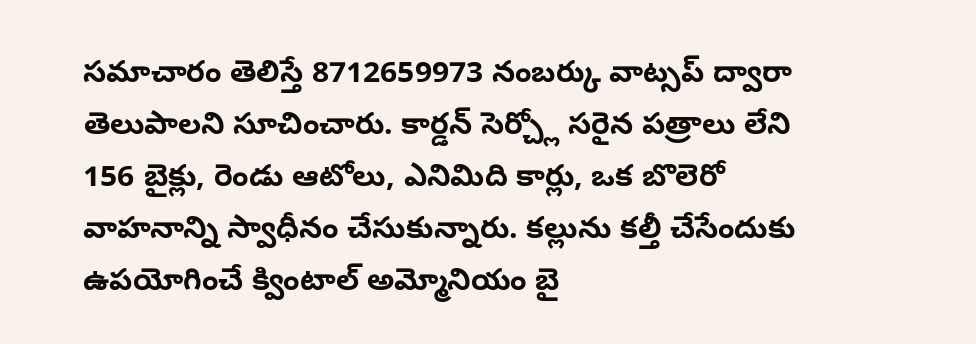సమాచారం తెలిస్తే 8712659973 నంబర్కు వాట్సప్ ద్వారా తెలుపాలని సూచించారు. కార్డన్ సెర్చ్లో సరైన పత్రాలు లేని 156 బైక్లు, రెండు ఆటోలు, ఎనిమిది కార్లు, ఒక బొలెరో వాహనాన్ని స్వాధీనం చేసుకున్నారు. కల్లును కల్తీ చేసేందుకు ఉపయోగించే క్వింటాల్ అమ్మోనియం బై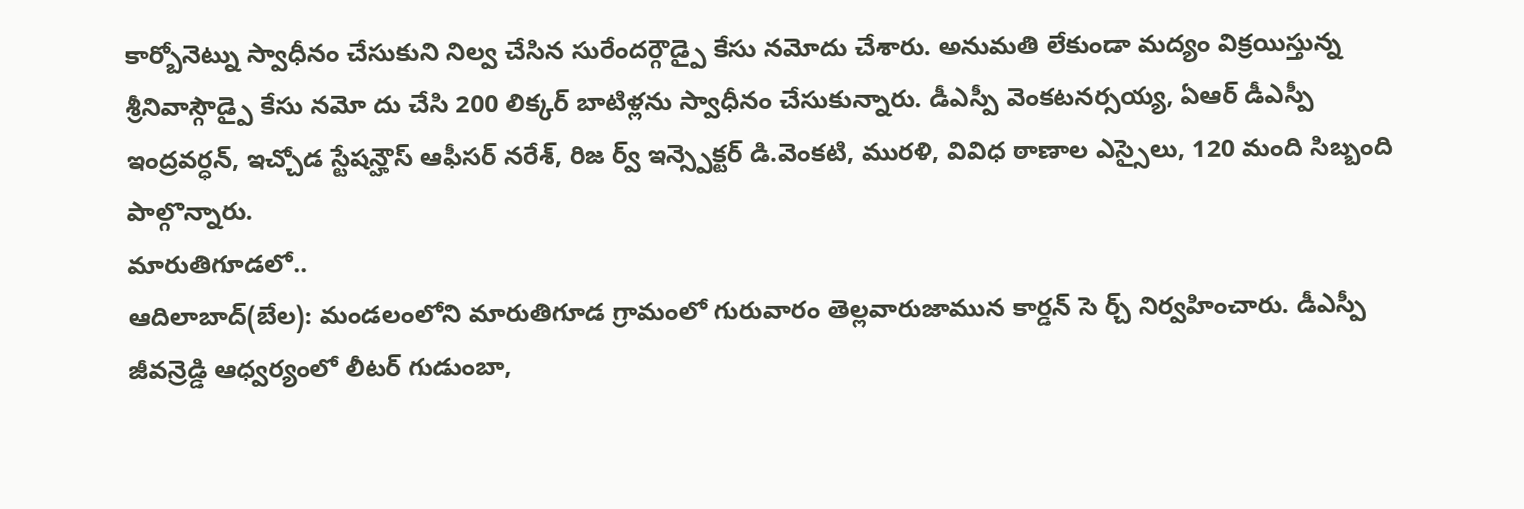కార్బోనెట్ను స్వాధీనం చేసుకుని నిల్వ చేసిన సురేందర్గౌడ్పై కేసు నమోదు చేశారు. అనుమతి లేకుండా మద్యం విక్రయిస్తున్న శ్రీనివాస్గౌడ్పై కేసు నమో దు చేసి 200 లిక్కర్ బాటిళ్లను స్వాధీనం చేసుకున్నారు. డీఎస్పీ వెంకటనర్సయ్య, ఏఆర్ డీఎస్పీ ఇంద్రవర్ధన్, ఇచ్చోడ స్టేషన్హౌస్ ఆఫీసర్ నరేశ్, రిజ ర్వ్ ఇన్స్పెక్టర్ డి.వెంకటి, మురళి, వివిధ ఠాణాల ఎస్సైలు, 120 మంది సిబ్బంది పాల్గొన్నారు.
మారుతిగూడలో..
ఆదిలాబాద్(బేల): మండలంలోని మారుతిగూడ గ్రామంలో గురువారం తెల్లవారుజామున కార్డన్ సె ర్చ్ నిర్వహించారు. డీఎస్పీ జీవన్రెడ్డి ఆధ్వర్యంలో లీటర్ గుడుంబా,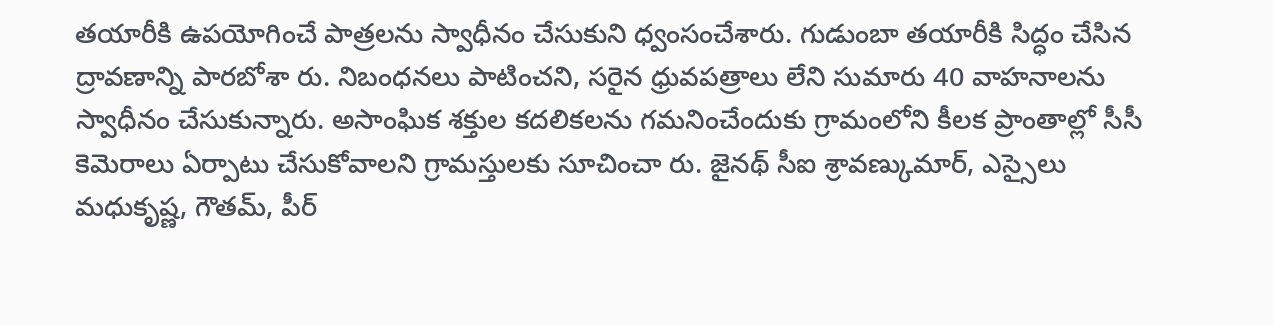తయారీకి ఉపయోగించే పాత్రలను స్వాధీనం చేసుకుని ధ్వంసంచేశారు. గుడుంబా తయారీకి సిద్ధం చేసిన ద్రావణాన్ని పారబోశా రు. నిబంధనలు పాటించని, సరైన ధ్రువపత్రాలు లేని సుమారు 40 వాహనాలను స్వాధీనం చేసుకున్నారు. అసాంఘిక శక్తుల కదలికలను గమనించేందుకు గ్రామంలోని కీలక ప్రాంతాల్లో సీసీ కెమెరాలు ఏర్పాటు చేసుకోవాలని గ్రామస్తులకు సూచించా రు. జైనథ్ సీఐ శ్రావణ్కుమార్, ఎస్సైలు మధుకృష్ణ, గౌతమ్, పీర్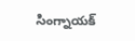సింగ్నాయక్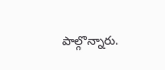పాల్గొన్నారు.